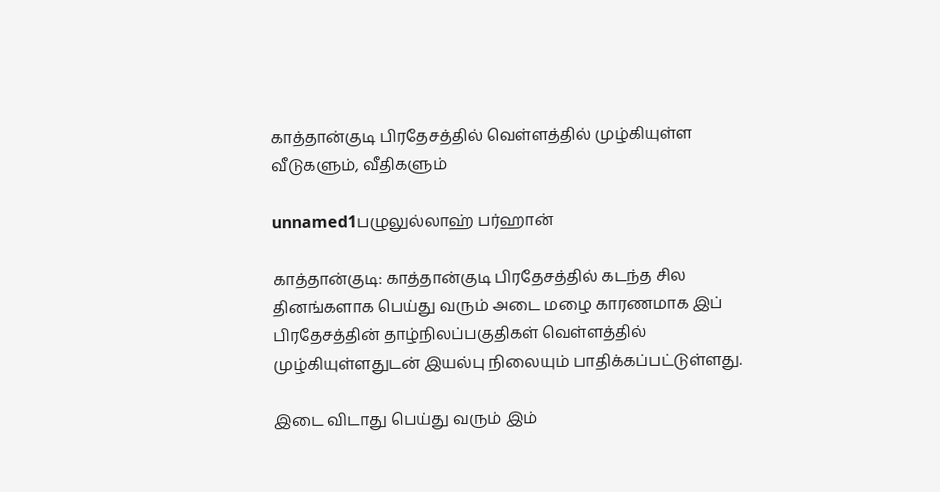காத்தான்குடி பிரதேசத்தில் வெள்ளத்தில் முழ்கியுள்ள வீடுகளும், வீதிகளும்

unnamed1பழுலுல்லாஹ் பர்ஹான்

காத்தான்குடி: காத்தான்குடி பிரதேசத்தில் கடந்த சில தினங்களாக பெய்து வரும் அடை மழை காரணமாக இப் பிரதேசத்தின் தாழ்நிலப்பகுதிகள் வெள்ளத்தில் முழ்கியுள்ளதுடன் இயல்பு நிலையும் பாதிக்கப்பட்டுள்ளது.

இடை விடாது பெய்து வரும் இம்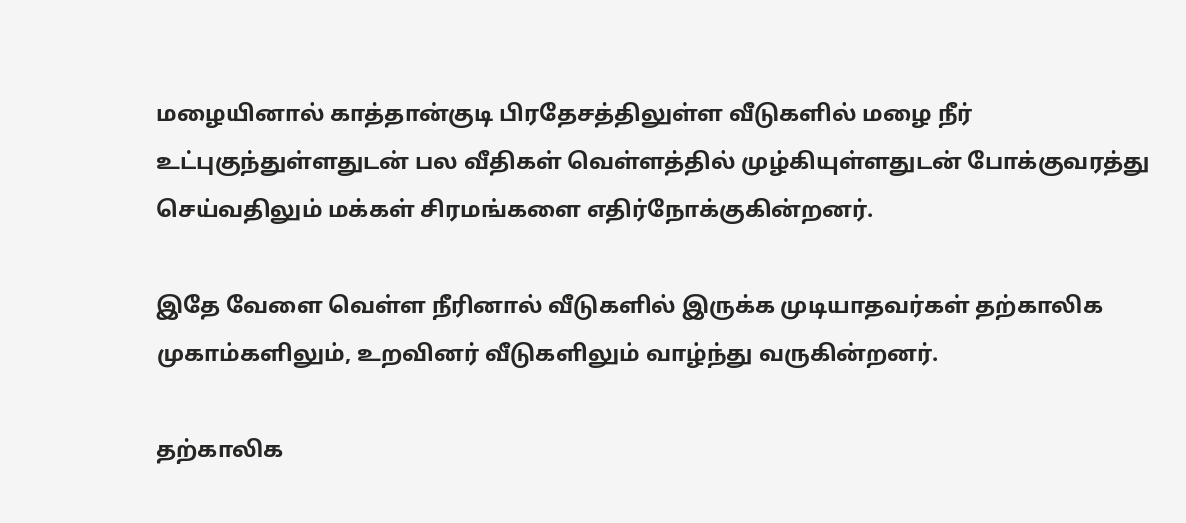மழையினால் காத்தான்குடி பிரதேசத்திலுள்ள வீடுகளில் மழை நீர் உட்புகுந்துள்ளதுடன் பல வீதிகள் வெள்ளத்தில் முழ்கியுள்ளதுடன் போக்குவரத்து செய்வதிலும் மக்கள் சிரமங்களை எதிர்நோக்குகின்றனர்.

இதே வேளை வெள்ள நீரினால் வீடுகளில் இருக்க முடியாதவர்கள் தற்காலிக முகாம்களிலும், உறவினர் வீடுகளிலும் வாழ்ந்து வருகின்றனர்.

தற்காலிக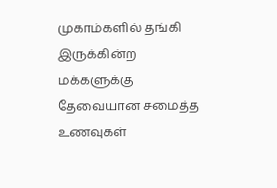முகாம்களில் தங்கி இருக்கின்ற மக்களுக்கு தேவையான சமைத்த உணவுகள்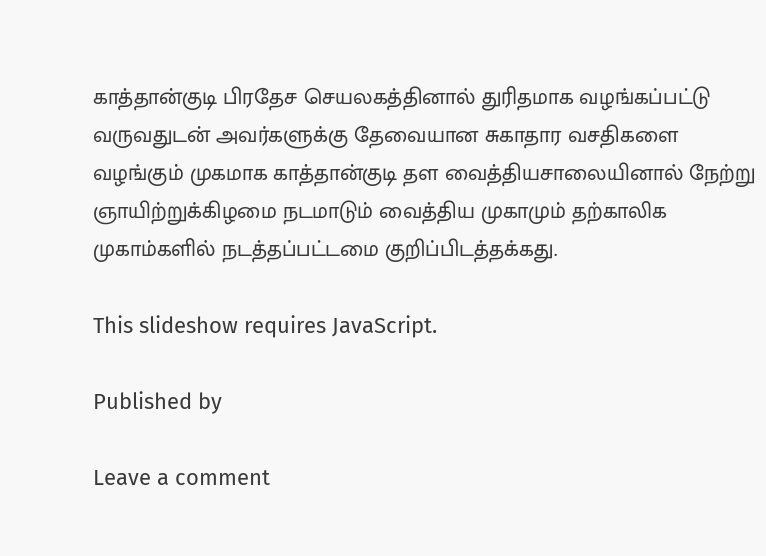காத்தான்குடி பிரதேச செயலகத்தினால் துரிதமாக வழங்கப்பட்டு வருவதுடன் அவர்களுக்கு தேவையான சுகாதார வசதிகளை வழங்கும் முகமாக காத்தான்குடி தள வைத்தியசாலையினால் நேற்று ஞாயிற்றுக்கிழமை நடமாடும் வைத்திய முகாமும் தற்காலிக முகாம்களில் நடத்தப்பட்டமை குறிப்பிடத்தக்கது.

This slideshow requires JavaScript.

Published by

Leave a comment